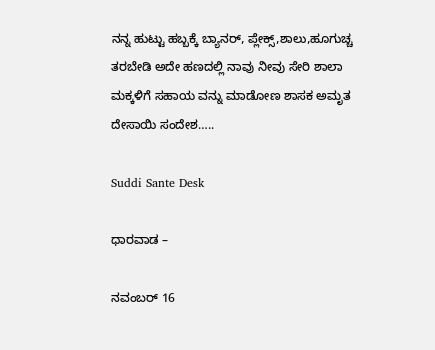ನನ್ನ ಹುಟ್ಟು ಹಬ್ಬಕ್ಕೆ ಬ್ಯಾನರ್, ಪ್ಲೇಕ್ಸ್,ಶಾಲು,ಹೂಗುಚ್ಚ ತರಬೇಡಿ ಅದೇ ಹಣದಲ್ಲಿ ನಾವು ನೀವು ಸೇರಿ ಶಾಲಾ ಮಕ್ಕಳಿಗೆ ಸಹಾಯ ವನ್ನು ಮಾಡೋಣ ಶಾಸಕ ಅಮೃತ ದೇಸಾಯಿ ಸಂದೇಶ…..

Suddi Sante Desk

ಧಾರವಾಡ –

ನವಂಬರ್ 16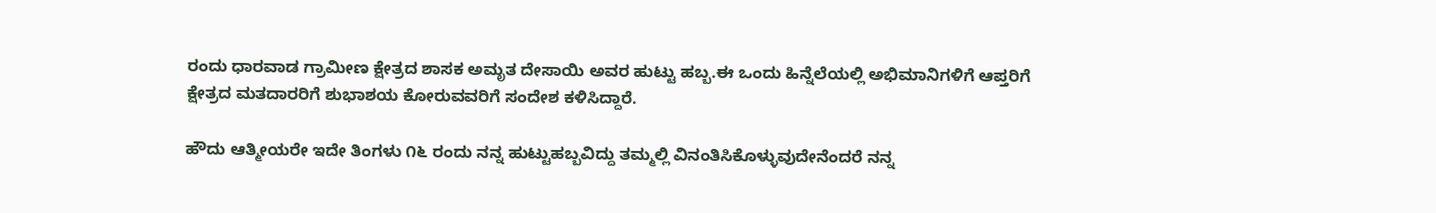ರಂದು ಧಾರವಾಡ ಗ್ರಾಮೀಣ ಕ್ಷೇತ್ರದ ಶಾಸಕ ಅಮೃತ ದೇಸಾಯಿ ಅವರ ಹುಟ್ಟು ಹಬ್ಬ.ಈ ಒಂದು ಹಿನ್ನೆಲೆಯಲ್ಲಿ ಅಭಿಮಾನಿಗಳಿಗೆ ಆಪ್ತರಿಗೆ ಕ್ಷೇತ್ರದ ಮತದಾರರಿಗೆ ಶುಭಾಶಯ ಕೋರುವವರಿಗೆ ಸಂದೇಶ ಕಳಿಸಿದ್ದಾರೆ.

ಹೌದು ಆತ್ಮೀಯರೇ ಇದೇ ತಿಂಗಳು ೧೬ ರಂದು ನನ್ನ ಹುಟ್ಟುಹಬ್ಬವಿದ್ದು ತಮ್ಮಲ್ಲಿ ವಿನಂತಿಸಿಕೊಳ್ಳುವುದೇನೆಂದರೆ ನನ್ನ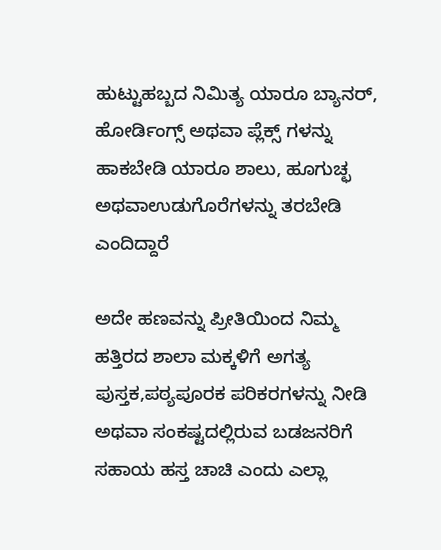ಹುಟ್ಟುಹಬ್ಬದ ನಿಮಿತ್ಯ ಯಾರೂ ಬ್ಯಾನರ್, ಹೋರ್ಡಿಂಗ್ಸ್ ಅಥವಾ ಪ್ಲೆಕ್ಸ್ ಗಳನ್ನು ಹಾಕಬೇಡಿ ಯಾರೂ ಶಾಲು, ಹೂಗುಚ್ಛ ಅಥವಾಉಡುಗೊರೆಗಳನ್ನು ತರಬೇಡಿ ಎಂದಿದ್ದಾರೆ

ಅದೇ ಹಣವನ್ನು ಪ್ರೀತಿಯಿಂದ ನಿಮ್ಮ ಹತ್ತಿರದ ಶಾಲಾ ಮಕ್ಕಳಿಗೆ ಅಗತ್ಯ ಪುಸ್ತಕ,ಪಠ್ಯಪೂರಕ ಪರಿಕರಗಳನ್ನು ನೀಡಿ ಅಥವಾ ಸಂಕಷ್ಟದಲ್ಲಿರುವ ಬಡಜನರಿಗೆ ಸಹಾಯ ಹಸ್ತ ಚಾಚಿ ಎಂದು ಎಲ್ಲಾ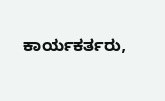ಕಾರ್ಯಕರ್ತರು,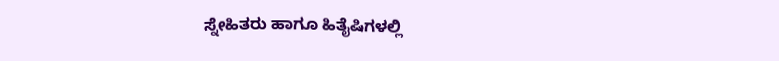ಸ್ನೇಹಿತರು ಹಾಗೂ ಹಿತೈಷಿಗಳಲ್ಲಿ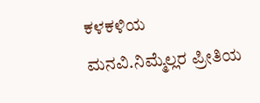ಕಳಕಳಿಯ ಮನವಿ.ನಿಮ್ಮೆಲ್ಲರ ಪ್ರೀತಿಯ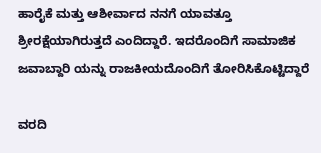ಹಾರೈಕೆ ಮತ್ತು ಆಶೀರ್ವಾದ ನನಗೆ ಯಾವತ್ತೂ ಶ್ರೀರಕ್ಷೆಯಾಗಿರುತ್ತದೆ ಎಂದಿದ್ದಾರೆ. ಇದರೊಂದಿಗೆ ಸಾಮಾಜಿಕ ಜವಾಬ್ದಾರಿ ಯನ್ನು ರಾಜಕೀಯದೊಂದಿಗೆ ತೋರಿಸಿಕೊಟ್ಟಿದ್ದಾರೆ

ವರದಿ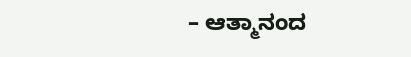– ಆತ್ಮಾನಂದ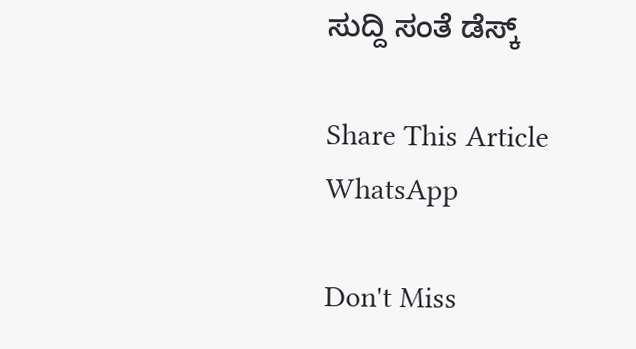ಸುದ್ದಿ ಸಂತೆ ಡೆಸ್ಕ್

Share This Article
WhatsApp

Don't Miss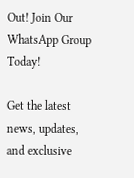Out! Join Our WhatsApp Group Today!

Get the latest news, updates, and exclusive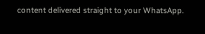content delivered straight to your WhatsApp.